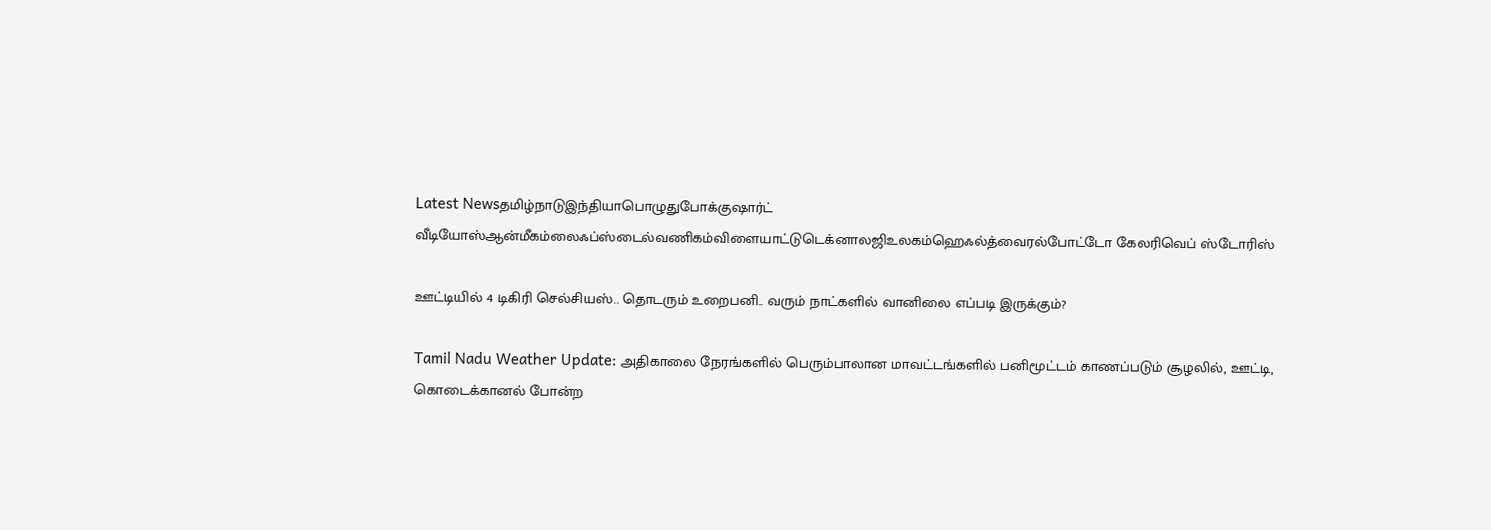Latest Newsதமிழ்நாடுஇந்தியாபொழுதுபோக்குஷார்ட் வீடியோஸ்ஆன்மீகம்லைஃப்ஸ்டைல்வணிகம்விளையாட்டுடெக்னாலஜிஉலகம்ஹெஃல்த்வைரல்போட்டோ கேலரிவெப் ஸ்டோரிஸ்

ஊட்டியில் 4 டிகிரி செல்சியஸ்.. தொடரும் உறைபனி.. வரும் நாட்களில் வானிலை எப்படி இருக்கும்?

Tamil Nadu Weather Update: அதிகாலை நேரங்களில் பெரும்பாலான மாவட்டங்களில் பனிமூட்டம் காணப்படும் சூழலில், ஊட்டி, கொடைக்கானல் போன்ற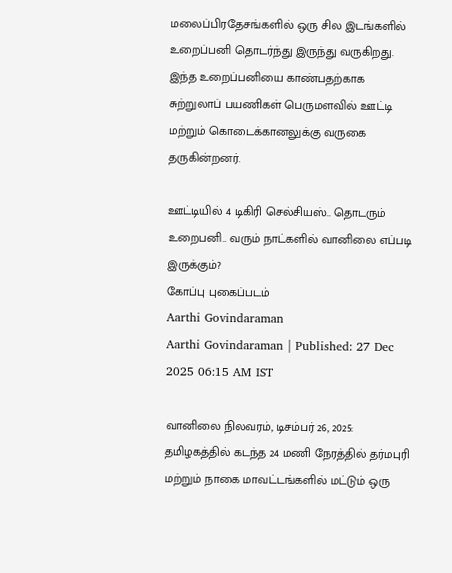மலைப்பிரதேசங்களில் ஒரு சில இடங்களில் உறைப்பனி தொடர்ந்து இருந்து வருகிறது. இந்த உறைப்பனியை காண்பதற்காக சுற்றுலாப் பயணிகள் பெருமளவில் ஊட்டி மற்றும் கொடைக்கானலுக்கு வருகை தருகின்றனர்.

ஊட்டியில் 4 டிகிரி செல்சியஸ்.. தொடரும் உறைபனி.. வரும் நாட்களில் வானிலை எப்படி இருக்கும்?
கோப்பு புகைப்படம்
Aarthi Govindaraman
Aarthi Govindaraman | Published: 27 Dec 2025 06:15 AM IST

வானிலை நிலவரம், டிசம்பர் 26, 2025: தமிழகத்தில் கடந்த 24 மணி நேரத்தில் தர்மபுரி மற்றும் நாகை மாவட்டங்களில் மட்டும் ஒரு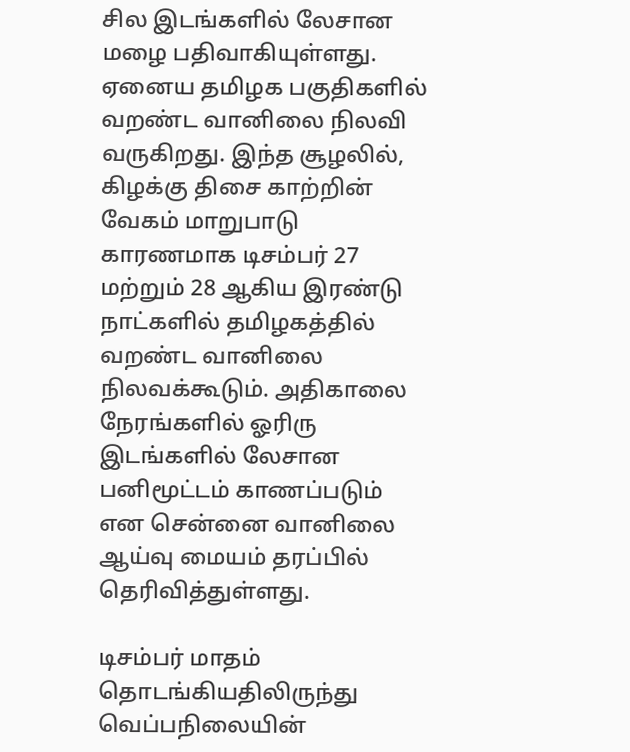சில இடங்களில் லேசான மழை பதிவாகியுள்ளது. ஏனைய தமிழக பகுதிகளில் வறண்ட வானிலை நிலவி வருகிறது. இந்த சூழலில், கிழக்கு திசை காற்றின் வேகம் மாறுபாடு காரணமாக டிசம்பர் 27 மற்றும் 28 ஆகிய இரண்டு நாட்களில் தமிழகத்தில் வறண்ட வானிலை நிலவக்கூடும். அதிகாலை நேரங்களில் ஓரிரு இடங்களில் லேசான பனிமூட்டம் காணப்படும் என சென்னை வானிலை ஆய்வு மையம் தரப்பில் தெரிவித்துள்ளது.

டிசம்பர் மாதம் தொடங்கியதிலிருந்து வெப்பநிலையின்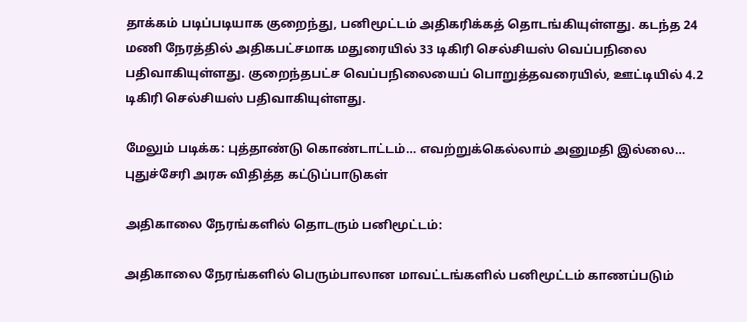தாக்கம் படிப்படியாக குறைந்து, பனிமூட்டம் அதிகரிக்கத் தொடங்கியுள்ளது. கடந்த 24 மணி நேரத்தில் அதிகபட்சமாக மதுரையில் 33 டிகிரி செல்சியஸ் வெப்பநிலை பதிவாகியுள்ளது. குறைந்தபட்ச வெப்பநிலையைப் பொறுத்தவரையில், ஊட்டியில் 4.2 டிகிரி செல்சியஸ் பதிவாகியுள்ளது.

மேலும் படிக்க: புத்தாண்டு கொண்டாட்டம்… எவற்றுக்கெல்லாம் அனுமதி இல்லை… புதுச்சேரி அரசு விதித்த கட்டுப்பாடுகள்

அதிகாலை நேரங்களில் தொடரும் பனிமூட்டம்:

அதிகாலை நேரங்களில் பெரும்பாலான மாவட்டங்களில் பனிமூட்டம் காணப்படும்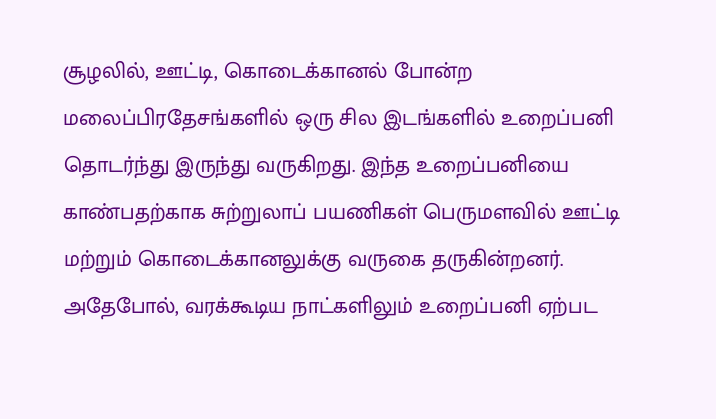சூழலில், ஊட்டி, கொடைக்கானல் போன்ற மலைப்பிரதேசங்களில் ஒரு சில இடங்களில் உறைப்பனி தொடர்ந்து இருந்து வருகிறது. இந்த உறைப்பனியை காண்பதற்காக சுற்றுலாப் பயணிகள் பெருமளவில் ஊட்டி மற்றும் கொடைக்கானலுக்கு வருகை தருகின்றனர். அதேபோல், வரக்கூடிய நாட்களிலும் உறைப்பனி ஏற்பட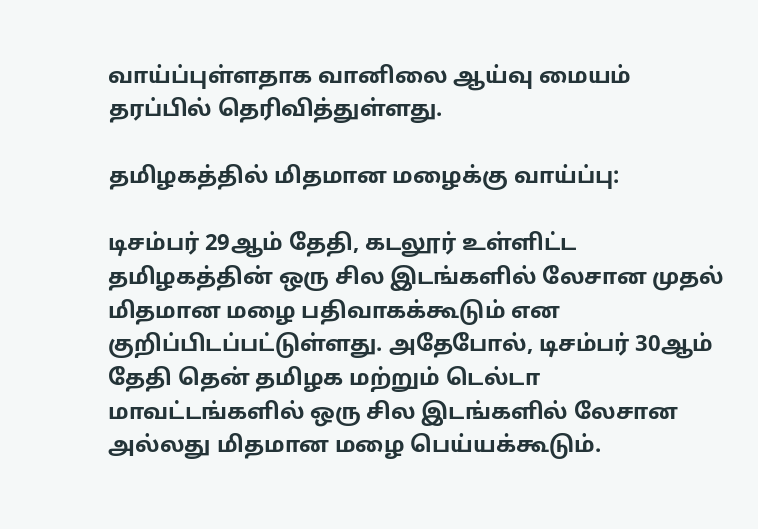வாய்ப்புள்ளதாக வானிலை ஆய்வு மையம் தரப்பில் தெரிவித்துள்ளது.

தமிழகத்தில் மிதமான மழைக்கு வாய்ப்பு:

டிசம்பர் 29ஆம் தேதி, கடலூர் உள்ளிட்ட தமிழகத்தின் ஒரு சில இடங்களில் லேசான முதல் மிதமான மழை பதிவாகக்கூடும் என குறிப்பிடப்பட்டுள்ளது. அதேபோல், டிசம்பர் 30ஆம் தேதி தென் தமிழக மற்றும் டெல்டா மாவட்டங்களில் ஒரு சில இடங்களில் லேசான அல்லது மிதமான மழை பெய்யக்கூடும்.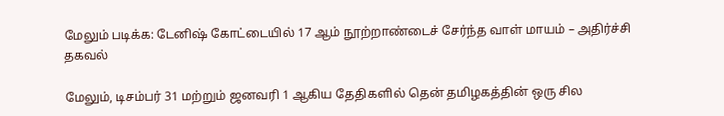மேலும் படிக்க: டேனிஷ் கோட்டையில் 17 ஆம் நூற்றாண்டைச் சேர்ந்த வாள் மாயம் – அதிர்ச்சி தகவல்

மேலும், டிசம்பர் 31 மற்றும் ஜனவரி 1 ஆகிய தேதிகளில் தென் தமிழகத்தின் ஒரு சில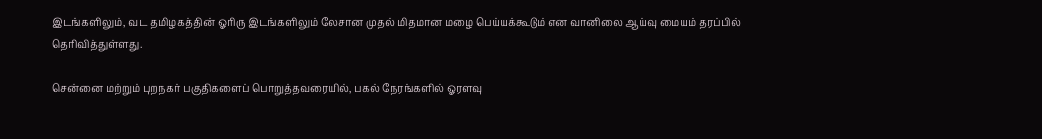இடங்களிலும், வட தமிழகத்தின் ஓரிரு இடங்களிலும் லேசான முதல் மிதமான மழை பெய்யக்கூடும் என வானிலை ஆய்வு மையம் தரப்பில் தெரிவித்துள்ளது.

சென்னை மற்றும் புறநகர் பகுதிகளைப் பொறுத்தவரையில், பகல் நேரங்களில் ஓரளவு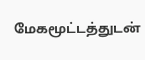மேகமூட்டத்துடன்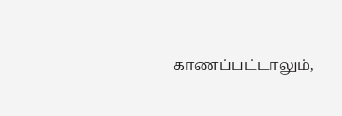காணப்பட்டாலும்,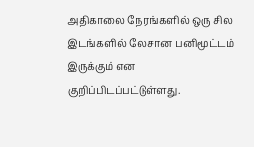அதிகாலை நேரங்களில் ஒரு சில இடங்களில் லேசான பனிமூட்டம் இருக்கும் என குறிப்பிடப்பட்டுள்ளது.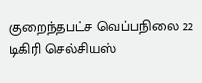குறைந்தபட்ச வெப்பநிலை 22 டிகிரி செல்சியஸ்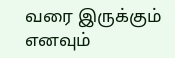வரை இருக்கும் எனவும்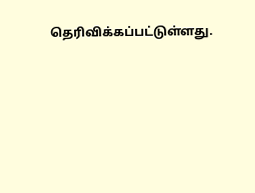தெரிவிக்கப்பட்டுள்ளது.